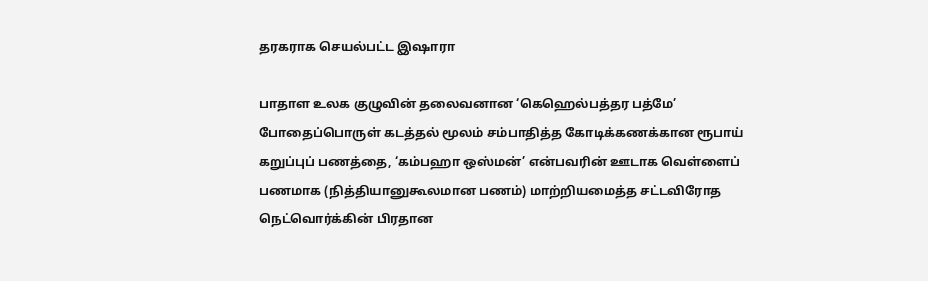தரகராக செயல்பட்ட இஷாரா

பாதாள உலக குழுவின் தலைவனான ‘கெஹெல்பத்தர பத்மே’ போதைப்பொருள் கடத்தல் மூலம் சம்பாதித்த கோடிக்கணக்கான ரூபாய் கறுப்புப் பணத்தை, ‘கம்பஹா ஒஸ்மன்’ என்பவரின் ஊடாக வெள்ளைப் பணமாக (நித்தியானுகூலமான பணம்) மாற்றியமைத்த சட்டவிரோத நெட்வொர்க்கின் பிரதான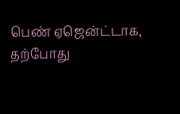பெண் ஏஜென்ட்டாக, தற்போது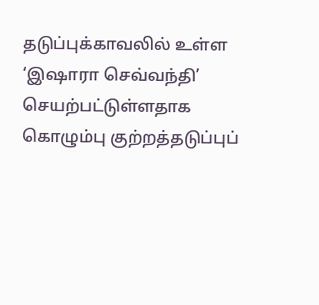தடுப்புக்காவலில் உள்ள ‘இஷாரா செவ்வந்தி’ செயற்பட்டுள்ளதாக கொழும்பு குற்றத்தடுப்புப்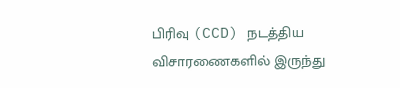பிரிவு (CCD) நடத்திய விசாரணைகளில் இருந்து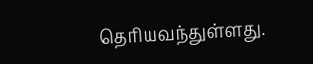தெரியவந்துள்ளது.